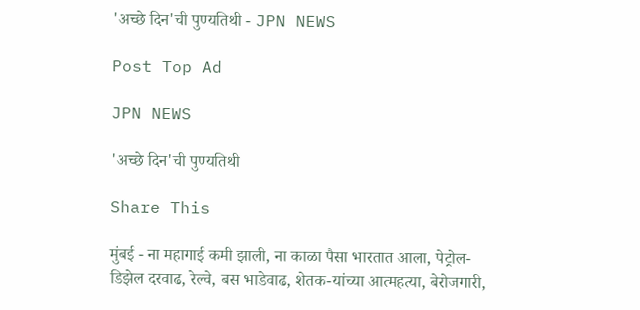'अच्छे दिन'ची पुण्यतिथी - JPN NEWS

Post Top Ad

JPN NEWS

'अच्छे दिन'ची पुण्यतिथी

Share This

मुंबई - ना महागाई कमी झाली, ना काळा पैसा भारतात आला, पेट्रोल-डिझेल दरवाढ, रेल्वे, बस भाडेवाढ, शेतक-यांच्या आत्महत्या, बेरोजगारी,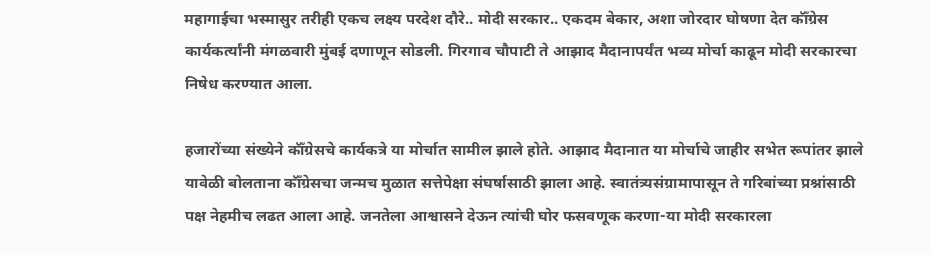महागाईचा भस्मासुर तरीही एकच लक्ष्य परदेश दौरे.. मोदी सरकार.. एकदम बेकार, अशा जोरदार घोषणा देत कॉँग्रेस कार्यकर्त्यांनी मंगळवारी मुंबई दणाणून सोडली. गिरगाव चौपाटी ते आझाद मैदानापर्यंत भव्य मोर्चा काढून मोदी सरकारचा निषेध करण्यात आला.

हजारोंच्या संख्येने कॉँग्रेसचे कार्यकत्रे या मोर्चात सामील झाले होते. आझाद मैदानात या मोर्चाचे जाहीर सभेत रूपांतर झाले यावेळी बोलताना कॉँग्रेसचा जन्मच मुळात सत्तेपेक्षा संघर्षासाठी झाला आहे. स्वातंत्र्यसंग्रामापासून ते गरिबांच्या प्रश्नांसाठी पक्ष नेहमीच लढत आला आहे. जनतेला आश्वासने देऊन त्यांची घोर फसवणूक करणा-या मोदी सरकारला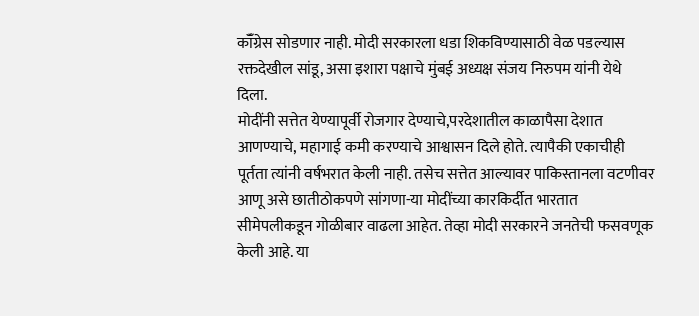कॉँग्रेस सोडणार नाही. मोदी सरकारला धडा शिकविण्यासाठी वेळ पडल्यास रक्तदेखील सांडू, असा इशारा पक्षाचे मुंबई अध्यक्ष संजय निरुपम यांनी येथे दिला.
मोदींनी सत्तेत येण्यापूर्वी रोजगार देण्याचे,परदेशातील काळापैसा देशात आणण्याचे, महागाई कमी करण्याचे आश्वासन दिले होते. त्यापैकी एकाचीही पूर्तता त्यांनी वर्षभरात केली नाही. तसेच सत्तेत आल्यावर पाकिस्तानला वटणीवर आणू असे छातीठोकपणे सांगणा-या मोदींच्या कारकिर्दीत भारतात सीमेपलीकडून गोळीबार वाढला आहेत. तेव्हा मोदी सरकारने जनतेची फसवणूक केली आहे. या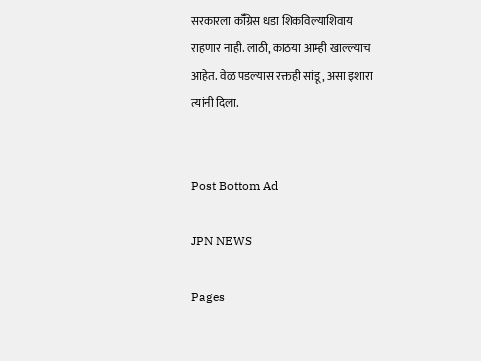सरकारला कॉँग्रेस धडा शिकविल्याशिवाय राहणार नाही. लाठी, काठया आम्ही खाल्ल्याच आहेत. वेळ पडल्यास रक्तही सांडू, असा इशारा त्यांनी दिला.


Post Bottom Ad

JPN NEWS

Pages